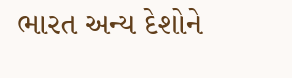ભારત અન્ય દેશોને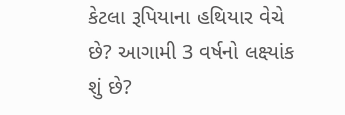કેટલા રૂપિયાના હથિયાર વેચે છે? આગામી 3 વર્ષનો લક્ષ્યાંક શું છે?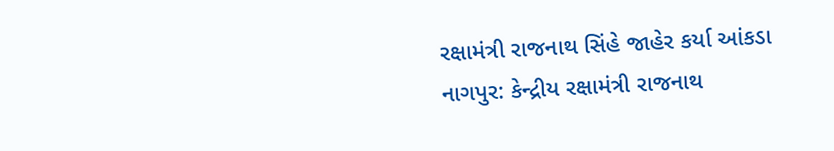રક્ષામંત્રી રાજનાથ સિંહે જાહેર કર્યા આંકડા
નાગપુર: કેન્દ્રીય રક્ષામંત્રી રાજનાથ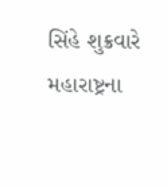સિંહે શુક્રવારે મહારાષ્ટ્રના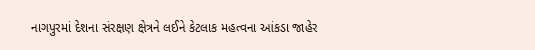નાગપુરમાં દેશના સંરક્ષણ ક્ષેત્રને લઈને કેટલાક મહત્વના આંકડા જાહેર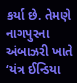કર્યા છે. તેમણે નાગપુરના અંબાઝરી ખાતે ‘યંત્ર ઈન્ડિયા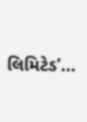લિમિટેડ’...